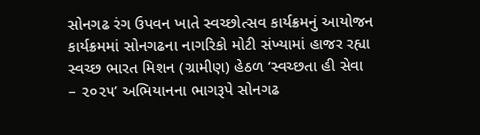સોનગઢ રંગ ઉપવન ખાતે સ્વચ્છોત્સવ કાર્યક્રમનું આયોજન
કાર્યક્રમમાં સોનગઢના નાગરિકો મોટી સંખ્યામાં હાજર રહ્યા
સ્વચ્છ ભારત મિશન (ગ્રામીણ) હેઠળ ‘સ્વચ્છતા હી સેવા – ૨૦૨૫’ અભિયાનના ભાગરૂપે સોનગઢ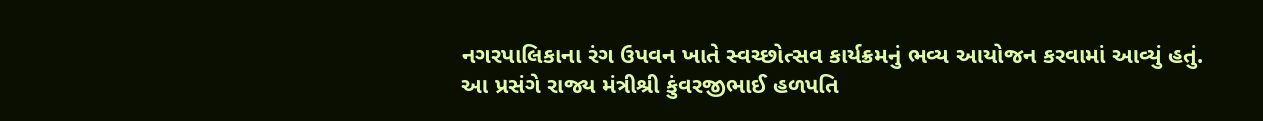નગરપાલિકાના રંગ ઉપવન ખાતે સ્વચ્છોત્સવ કાર્યક્રમનું ભવ્ય આયોજન કરવામાં આવ્યું હતું.
આ પ્રસંગે રાજ્ય મંત્રીશ્રી કુંવરજીભાઈ હળપતિ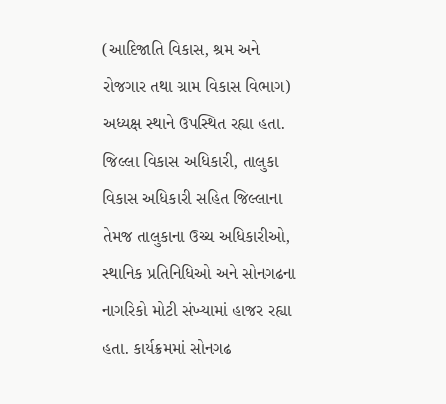(આદિજાતિ વિકાસ, શ્રમ અને રોજગાર તથા ગ્રામ વિકાસ વિભાગ) અધ્યક્ષ સ્થાને ઉપસ્થિત રહ્યા હતા. જિલ્લા વિકાસ અધિકારી, તાલુકા વિકાસ અધિકારી સહિત જિલ્લાના તેમજ તાલુકાના ઉચ્ચ અધિકારીઓ, સ્થાનિક પ્રતિનિધિઓ અને સોનગઢના નાગરિકો મોટી સંખ્યામાં હાજર રહ્યા હતા. કાર્યક્રમમાં સોનગઢ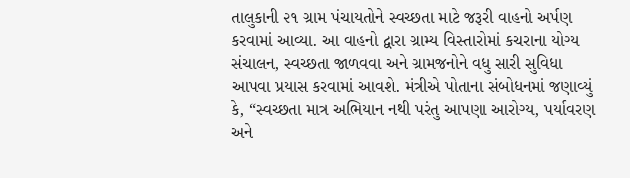તાલુકાની ૨૧ ગ્રામ પંચાયતોને સ્વચ્છતા માટે જરૂરી વાહનો અર્પણ કરવામાં આવ્યા. આ વાહનો દ્વારા ગ્રામ્ય વિસ્તારોમાં કચરાના યોગ્ય સંચાલન, સ્વચ્છતા જાળવવા અને ગ્રામજનોને વધુ સારી સુવિધા આપવા પ્રયાસ કરવામાં આવશે. મંત્રીએ પોતાના સંબોધનમાં જણાવ્યું કે, “સ્વચ્છતા માત્ર અભિયાન નથી પરંતુ આપણા આરોગ્ય, પર્યાવરણ અને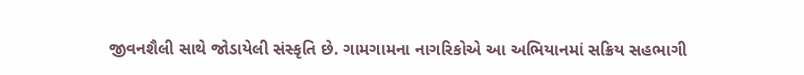જીવનશૈલી સાથે જોડાયેલી સંસ્કૃતિ છે. ગામગામના નાગરિકોએ આ અભિયાનમાં સક્રિય સહભાગી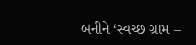બનીને ‘સ્વચ્છ ગ્રામ –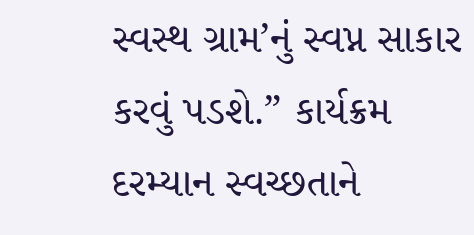સ્વસ્થ ગ્રામ’નું સ્વપ્ન સાકાર કરવું પડશે.” કાર્યક્રમ દરમ્યાન સ્વચ્છતાને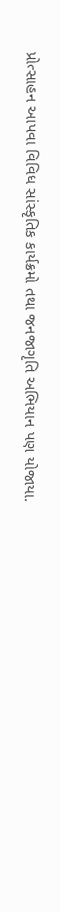પ્રોત્સાહન આપવા વિવિધ સાંસ્કૃતિક કાર્યક્રમો તથા જનજાગૃતિ અભિયાન પણ યોજાયા.